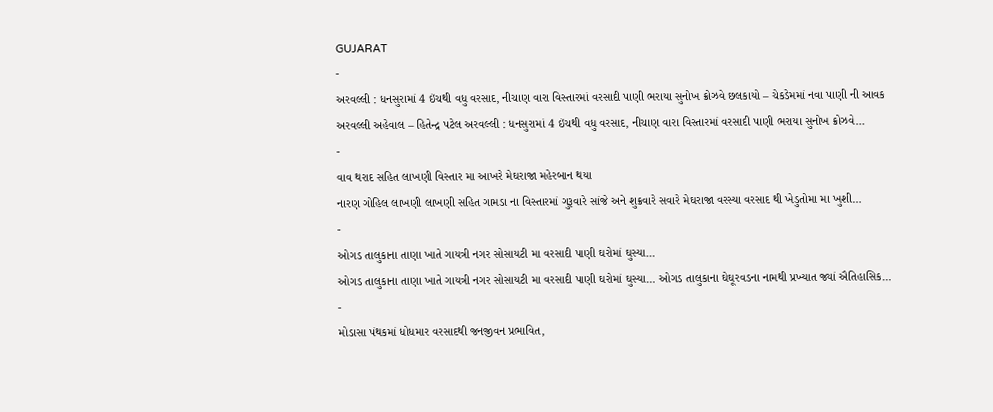GUJARAT
-
અરવલ્લી : ધનસુરામાં 4 ઇંચથી વધુ વરસાદ, નીચાણ વારા વિસ્તારમાં વરસાદી પાણી ભરાયા સુનોખ ક્રોઝવે છલકાયો – ચેકડેમમાં નવા પાણી ની આવક
અરવલ્લી અહેવાલ – હિતેન્દ્ર પટેલ અરવલ્લી : ધનસુરામાં 4 ઇંચથી વધુ વરસાદ, નીચાણ વારા વિસ્તારમાં વરસાદી પાણી ભરાયા સુનોખ ક્રોઝવે…
-
વાવ થરાદ સહિત લાખણી વિસ્તાર મા આખરે મેઘરાજા મહેરબાન થયા
નારણ ગોહિલ લાખણી લાખણી સહિત ગામડા ના વિસ્તારમાં ગુરૂવારે સાંજે અને શુક્રવારે સવારે મેઘરાજા વરસ્યા વરસાદ થી ખેડુતોમા મા ખુશી…
-
ઓગડ તાલુકાના તાણા ખાતે ગાયત્રી નગર સોસાયટી મા વરસાદી પાણી ઘરોમાં ઘુસ્યા…
ઓગડ તાલુકાના તાણા ખાતે ગાયત્રી નગર સોસાયટી મા વરસાદી પાણી ઘરોમાં ઘુસ્યા… ઓગડ તાલુકાના ઘેઘૂરવડના નામથી પ્રખ્યાત જ્યાં ઐતિહાસિક…
-
મોડાસા પંથકમાં ધોધમાર વરસાદથી જનજીવન પ્રભાવિત,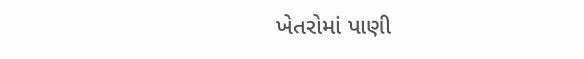ખેતરોમાં પાણી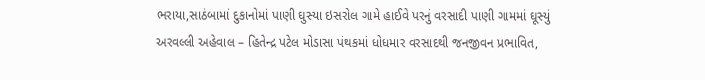ભરાયા,સાઠંબામાં દુકાનોમાં પાણી ઘુસ્યા ઇસરોલ ગામે હાઈવે પરનું વરસાદી પાણી ગામમાં ઘૂસ્યું
અરવલ્લી અહેવાલ – હિતેન્દ્ર પટેલ મોડાસા પંથકમાં ધોધમાર વરસાદથી જનજીવન પ્રભાવિત,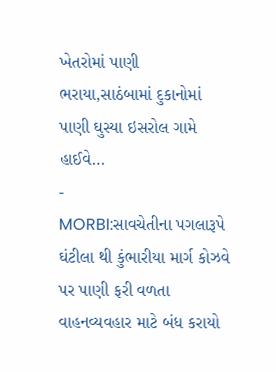ખેતરોમાં પાણી ભરાયા,સાઠંબામાં દુકાનોમાં પાણી ઘુસ્યા ઇસરોલ ગામે હાઈવે…
-
MORBI:સાવચેતીના પગલારૂપે ઘંટીલા થી કુંભારીયા માર્ગ કોઝવે પર પાણી ફરી વળતા વાહનવ્યવહાર માટે બંધ કરાયો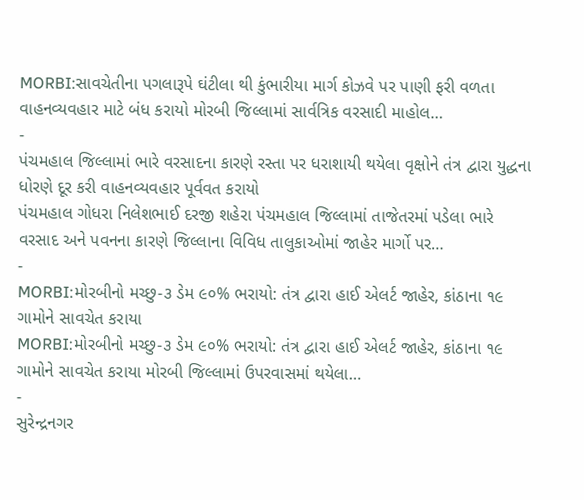MORBI:સાવચેતીના પગલારૂપે ઘંટીલા થી કુંભારીયા માર્ગ કોઝવે પર પાણી ફરી વળતા વાહનવ્યવહાર માટે બંધ કરાયો મોરબી જિલ્લામાં સાર્વત્રિક વરસાદી માહોલ…
-
પંચમહાલ જિલ્લામાં ભારે વરસાદના કારણે રસ્તા પર ધરાશાયી થયેલા વૃક્ષોને તંત્ર દ્વારા યુદ્ધના ધોરણે દૂર કરી વાહનવ્યવહાર પૂર્વવત કરાયો
પંચમહાલ ગોધરા નિલેશભાઈ દરજી શહેરા પંચમહાલ જિલ્લામાં તાજેતરમાં પડેલા ભારે વરસાદ અને પવનના કારણે જિલ્લાના વિવિધ તાલુકાઓમાં જાહેર માર્ગો પર…
-
MORBI:મોરબીનો મચ્છુ-૩ ડેમ ૯૦% ભરાયો: તંત્ર દ્વારા હાઈ એલર્ટ જાહેર, કાંઠાના ૧૯ ગામોને સાવચેત કરાયા
MORBI:મોરબીનો મચ્છુ-૩ ડેમ ૯૦% ભરાયો: તંત્ર દ્વારા હાઈ એલર્ટ જાહેર, કાંઠાના ૧૯ ગામોને સાવચેત કરાયા મોરબી જિલ્લામાં ઉપરવાસમાં થયેલા…
-
સુરેન્દ્રનગર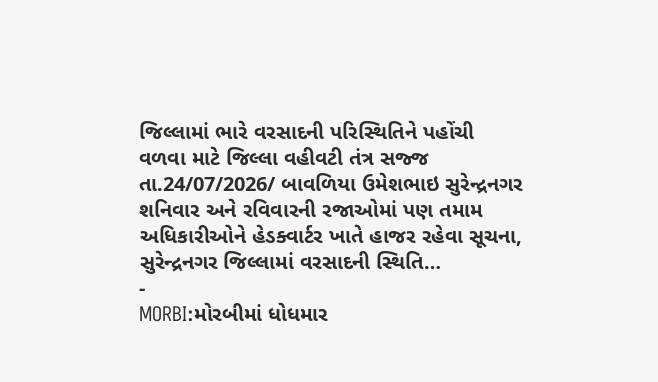જિલ્લામાં ભારે વરસાદની પરિસ્થિતિને પહોંચી વળવા માટે જિલ્લા વહીવટી તંત્ર સજ્જ
તા.24/07/2026/ બાવળિયા ઉમેશભાઇ સુરેન્દ્રનગર શનિવાર અને રવિવારની રજાઓમાં પણ તમામ અધિકારીઓને હેડક્વાર્ટર ખાતે હાજર રહેવા સૂચના, સુરેન્દ્રનગર જિલ્લામાં વરસાદની સ્થિતિ…
-
MORBI:મોરબીમાં ધોધમાર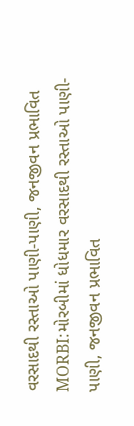વરસાદથી રસ્તાઓ પાણી-પાણી, જનજીવન પ્રભાવિત
MORBI:મોરબીમાં ધોધમાર વરસાદથી રસ્તાઓ પાણી-પાણી, જનજીવન પ્રભાવિત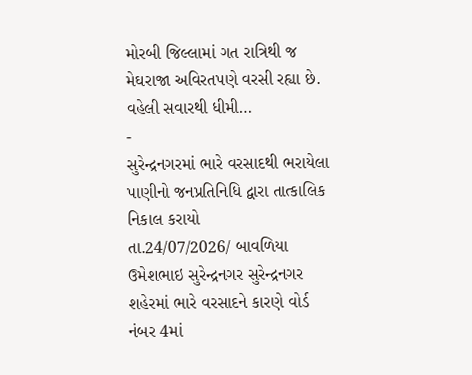મોરબી જિલ્લામાં ગત રાત્રિથી જ મેઘરાજા અવિરતપણે વરસી રહ્યા છે. વહેલી સવારથી ધીમી…
-
સુરેન્દ્રનગરમાં ભારે વરસાદથી ભરાયેલા પાણીનો જનપ્રતિનિધિ દ્વારા તાત્કાલિક નિકાલ કરાયો
તા.24/07/2026/ બાવળિયા ઉમેશભાઇ સુરેન્દ્રનગર સુરેન્દ્રનગર શહેરમાં ભારે વરસાદને કારણે વોર્ડ નંબર 4માં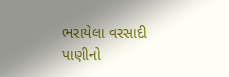ભરાયેલા વરસાદી પાણીનો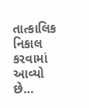તાત્કાલિક નિકાલ કરવામાં આવ્યો છે…